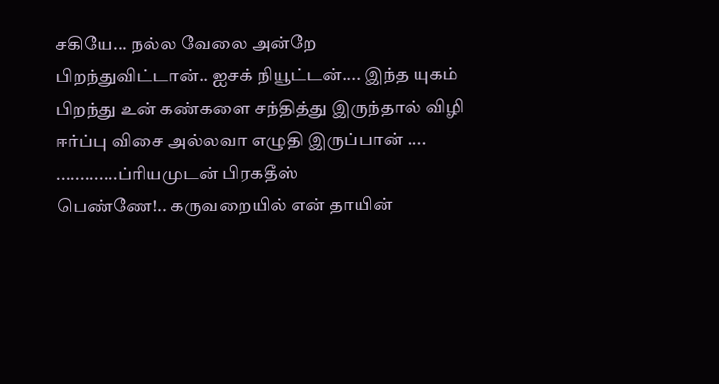சகியே... நல்ல வேலை அன்றே பிறந்துவிட்டான்.. ஐசக் நியூட்டன்.... இந்த யுகம் பிறந்து உன் கண்களை சந்தித்து இருந்தால் விழி ஈர்ப்பு விசை அல்லவா எழுதி இருப்பான் .... .............ப்ரியமுடன் பிரகதீஸ்
பெண்ணே!.. கருவறையில் என் தாயின்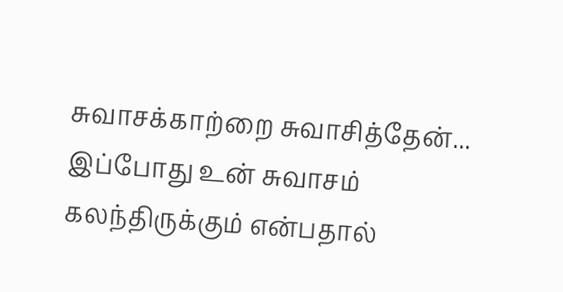சுவாசக்காற்றை சுவாசித்தேன்... இப்போது உன் சுவாசம் கலந்திருக்கும் என்பதால்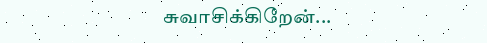சுவாசிக்கிறேன்...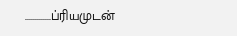.............ப்ரியமுடன்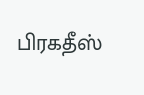பிரகதீஸ்